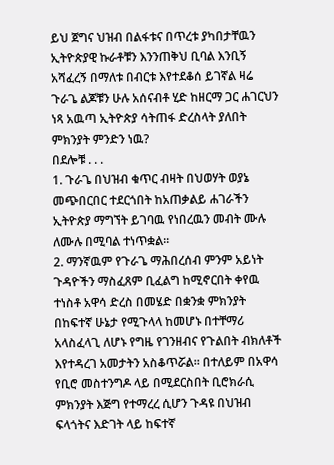ይህ ጀግና ህዝብ በልፋቱና በጥረቱ ያካበታቸዉን ኢትዮጵያዊ ኩራቶቹን እንንጠቅህ ቢባል እንቢኝ አሻፈረኝ በማለቱ በብርቱ እየተደቆሰ ይገኛል ዛሬ ጉራጌ ልጆቹን ሁሉ አሰናብቶ ሂድ ከዘርማ ጋር ሐገርህን ነጻ አዉጣ ኢትዮጵያ ሳትጠፋ ድረስላት ያለበት ምክንያት ምንድን ነዉ?
በደሎቹ . . .
1. ጉራጌ በህዝብ ቁጥር ብዛት በህወሃት ወያኔ መጭበርበር ተደርጎበት ከአጠቃልይ ሐገራችን ኢትዮጵያ ማግኘት ይገባዉ የነበረዉን መብት ሙሉ ለሙሉ በሚባል ተነጥቋል።
2. ማንኛዉም የጉራጌ ማሕበረሰብ ምንም አይነት ጉዳዮችን ማስፈጸም ቢፈልግ ከሚኖርበት ቀየዉ ተነስቶ አዋሳ ድረስ በመሄድ በቋንቋ ምክንያት በከፍተኛ ሁኔታ የሚጉላላ ከመሆኑ በተቸማሪ አላስፈላጊ ለሆኑ የግዜ የገንዘብና የጉልበት ብክለቶች እየተዳረገ አመታትን አስቆጥሯል። በተለይም በአዋሳ የቢሮ መስተንግዶ ላይ በሚደርስበት ቢሮክራሲ ምክንያት እጅግ የተማረረ ሲሆን ጉዳዩ በህዝብ ፍላጎትና እድገት ላይ ከፍተኛ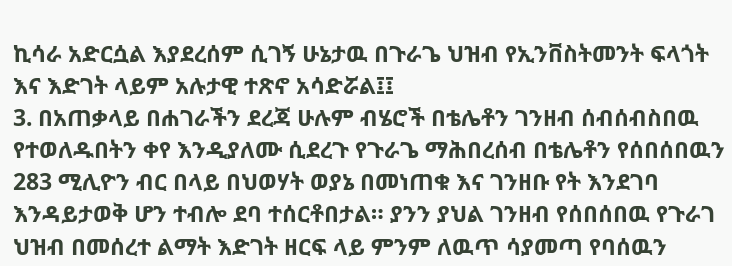ኪሳራ አድርሷል እያደረሰም ሲገኝ ሁኔታዉ በጉራጌ ህዝብ የኢንቨስትመንት ፍላጎት እና እድገት ላይም አሉታዊ ተጽኖ አሳድሯል፤፤
3. በአጠቃላይ በሐገራችን ደረጃ ሁሉም ብሄሮች በቴሌቶን ገንዘብ ሰብሰብስበዉ የተወለዱበትን ቀየ እንዲያለሙ ሲደረጉ የጉራጌ ማሕበረሰብ በቴሌቶን የሰበሰበዉን 283 ሚሊዮን ብር በላይ በህወሃት ወያኔ በመነጠቁ እና ገንዘቡ የት እንደገባ እንዳይታወቅ ሆን ተብሎ ደባ ተሰርቶበታል። ያንን ያህል ገንዘብ የሰበሰበዉ የጉራገ ህዝብ በመሰረተ ልማት እድገት ዘርፍ ላይ ምንም ለዉጥ ሳያመጣ የባሰዉን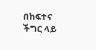በከፍተና ችግር ላይ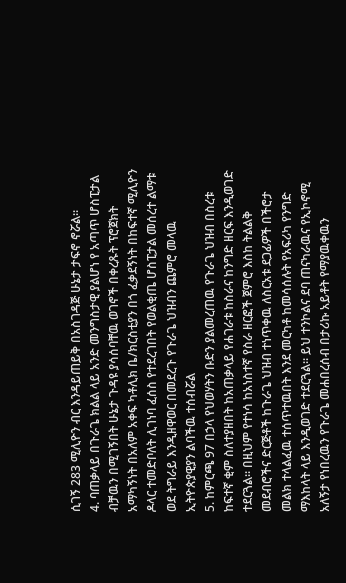ሲገኝ 283 ሚሊዮን ብር እንዳይጠይቅ በአስገዳጅ ሁኔታ ታፍኖ ኖሯል።
4. ባጠቃላይ በጉራጌ ክልል ላይ አንድ መንግስታዊ ያልሆነ የ አጣጥ ሆስፒታል ብቻዉን በሚገኝበት ሁኔታ ጉዳዩ ያሳሰባቸዉ ወገኖች በቀረጹት ፕሮጀክት አማካኝነት በአለም አቀፍ ካቶሊክ ቤ/ክርስቲያን በጎ ፈቃደኝነት በከፍተኛ ሚሊዮን ዶላር ተመድቦለት ሊገነባ ፈሰስ የተደረገበት የወልቂጤ ሆስፒታል መሰረተ ልማቱ ወደ ትግራይ እንዲዘዋወር በመደረጉ የጉራጌ ህዝብን ጨምሮ መላዉ ኢትዮጵያዊያን ልባችዉ ተሰብሯል
5. ከምርጫ 97 በኃላ የህወሃትን ቡድን ያልመረጠዉ የጉራጌ ህዝብ በስረቱ ከፍተኛ ቂም ስለተያዘበት ከአጠቃላይ የሐገራቱ ከስራና ከንግድ ዘርፍ እንዲወገድ ተደርጓል። በዚህም የተነሳ ከአነስተኛ የስራ ዘርፎች ጀምሮ እስከ ትልልቅ መደብሮችና ድርጅቶች ከጉራጌ ህዝብ ተነጥቀዉ ለስርአቱ ደጋፊዎች በችሮታ መልክ ተላልፈዉ ተሰጥተዉበት እንደ መርካቶ ከመሳሰሉት የአፍሪካ የንግድ ማእከላት ላይ እንዲወገድ ተደርጓል። ይህ ተንኮልና ደባ ጠናካራዉና የኢኮኖሚ አለኝታ የነበረዉን የጉራጌ መሐበረሰብ በታሪኩ አይቶት የማያዉቀዉን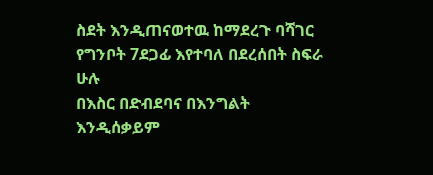ስደት እንዲጠናወተዉ ከማደረጉ ባሻገር የግንቦት 7ደጋፊ እየተባለ በደረሰበት ስፍራ ሁሉ
በእስር በድብደባና በእንግልት እንዲሰቃይም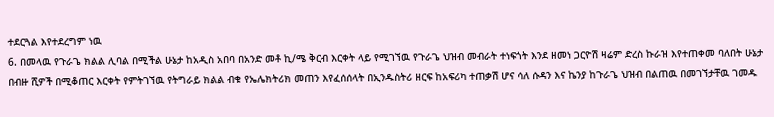ተደርጓል እየተደረግም ነዉ
6. በመላዉ የጉራጌ ክልል ሊባል በሚችል ሁኔታ ከአዲስ አበባ በአንድ መቶ ኪ/ሜ ቅርብ እርቀት ላይ የሚገኘዉ የጉራጌ ህዝብ መብራት ተነፍጎት እንደ ዘመነ ጋርዮሽ ዛሬም ድረስ ኩራዝ እየተጠቀመ ባለበት ሁኔታ በብዙ ሺዎች በሚቆጠር እርቀት የምትገኘዉ የትግራይ ክልል ብቁ የኤሌክትሪክ መጠን እየፈሰሰላት በኢንዱስትሪ ዘርፍ ከአፍሪካ ተጠቃሽ ሆና ሳለ ሱዳን እና ኬንያ ከጉራጌ ህዝብ በልጠዉ በመገኘታቸዉ ገመዱ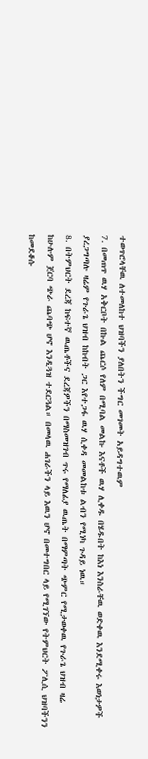ተወጥሮላቸዉ ለተመለከተ ህዝባችን ያለበትን ችግር መገመት አይዳግተዉም
7. በመጠጥ ዉሃ አቅርቦት በኩል ጨርሶ የለም በሚባል መልኩ እናቶች ዉሃ ሊቀዱ በሄዱበት ከእነ እንስራቸዉ ወድቀዉ እንደሚቀሩ እወነታዎች ያረጋግጣሉ ዛሬም የጉራጌ ህዝብ ከከብት ጋር እየተጋፋ ዉሃ ሲቀዳ መመልከቱ ልብን የሚነካ ጉዳይ ነዉ።
8. በትምህርት ደረጃ ከፍተኛ ዉጤቶችና ደረጃዎችን በማስመዝገብ ጥሩ የማለፊያ ዉጤት በማምጣት ጭምር የሚታወቀዉ የጉራጌ ህዝብ ዛሬ ከሁሉም ጀርባ ጭራ ጨባጭ ሆኖ እንዲጓዝ ተደርጓል። በመላዉ ሐገራችን ላይ እዉን ሆኖ በመተግበር ላይ የሚገኘው የትምህርት ፖሊሲ ህዝባችንን ከመደቆሱ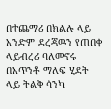በተጨማሪ በክልሉ ላይ አንድም ደረጃዉን የጠበቀ ላይብረሪ ባለመኖሩ በአጥንቶ ማለፍ ሂደት ላይ ትልቅ ሳንካ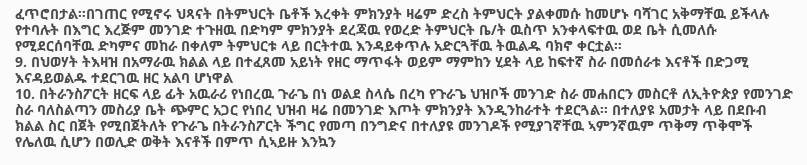ፈጥሮበታል።በገጠር የሚኖሩ ህጻናት በትምህርት ቤቶች እረቀት ምክንያት ዛሬም ድረስ ትምህርት ያልቀመሱ ከመሆኑ ባሻገር አቅማቸዉ ይችላሉ የተባሉት በእግር እረጅም መንገድ ተጉዘዉ በድካም ምክንያት ደረጃዉ የወረድ ትምህርት ቤ/ት ዉስጥ አንቀላፍተዉ ወደ ቤት ሲመለሱ የሚደርሰባቸዉ ድካምና መከራ በቀለም ትምህርቱ ላይ በርትተዉ እንዳይቀጥሉ አድርጓቸዉ ትዉልዱ ባክኖ ቀርቷል።
9. በህወሃት ትእዛዝ በአማራዉ ክልል ላይ በተፈጸመ አይነት የዘር ማጥፋት ወይም ማምከን ሂደት ላይ ከፍተኛ ስራ በመሰራቱ እናቶች በድጋሚ እናዳይወልዱ ተደርገዉ ዘር አልባ ሆነዋል
10. በትራንስፖርት ዘርፍ ላይ ፊት አዉራሪ የነበረዉ ጉራጌ በነ ወልደ ስላሴ በረካ የጉራጌ ህዝቦች መንገድ ስራ መሐበርን መስርቶ ለኢትዮጵያ የመንገድ ስራ ባለስልጣን መስሪያ ቤት ጭምር አጋር የነበረ ህዝብ ዛሬ በመንገድ እጦት ምክንያት እንዲንከራተት ተደርጓል። በተለያዩ አመታት ላይ በደቡብ ክልል ስር በጀት የሚበጀትለት የጉራጌ በትራንስፖርት ችግር የመጣ በንግድና በተለያዩ መንገዶች የሚያገኛቸዉ ኣምንኛዉም ጥቅማ ጥቅሞች የሌለዉ ሲሆን በወሊድ ወቅት እናቶች በምጥ ሲኣይዙ እንኳን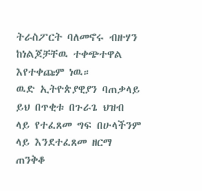ትራስፖርት ባለመኖሩ ብዙሃን ከነልጆቻቸዉ ተቀጭተዋል እየተቀጩም ነዉ።
ዉድ ኢትዮጵያዊያን ባጠቃላይ ይህ በጥቂቱ በጉራጌ ህዝብ ላይ የተፈጸመ ግፍ በሁላችንም ላይ እንደተፈጸመ ዘርማ ጠንቅቆ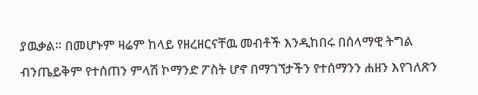ያዉቃል። በመሆኑም ዛሬም ከላይ የዘረዘርናቸዉ መብቶች እንዲከበሩ በሰላማዊ ትግል ብንጤይቅም የተሰጠን ምላሽ ኮማንድ ፖስት ሆኖ በማገኘታችን የተሰማንን ሐዘን እየገለጽን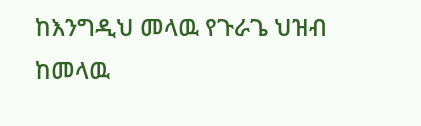ከእንግዲህ መላዉ የጉራጌ ህዝብ ከመላዉ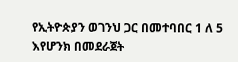የኢትዮጵያን ወገንህ ጋር በመተባበር 1 ለ 5 እየሆንክ በመደራጀት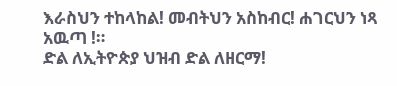እራስህን ተከላከል! መብትህን አስከብር! ሐገርህን ነጻ አዉጣ !።
ድል ለኢትዮጵያ ህዝብ ድል ለዘርማ!